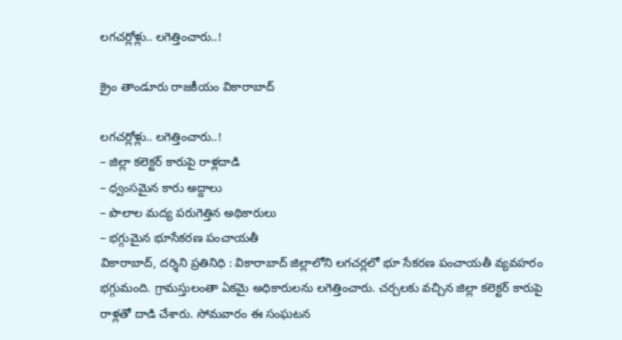లగచర్లోళ్లు.. లగెత్తించారు..!

క్రైం తాండూరు రాజకీయం వికారాబాద్

లగచర్లోళ్లు.. లగెత్తించారు..!
– జిల్లా కలెక్టర్ కారుపై రాళ్లదాడి
– ధ్వంసమైన కారు అద్దాలు
– పొలాల మద్య పరుగెత్తిన అథికారులు
– భగ్గుమైన భూసేకరణ పంచాయతీ
వికారాబాద్‌, దర్శిని ప్రతినిధి : వికారాబాద్ జిల్లాలోని లగచర్లలో భూ సేకరణ పంచాయతీ వ్యవహరం భగ్గుమంది. గ్రామస్తులంతా ఏకమై అధికారులను లగెత్తించారు. చర్చలకు వచ్చిన జిల్లా కలెక్టర్ కారుపై రాళ్లతో దాడి చేశారు. సోమవారం ఈ సంఘటన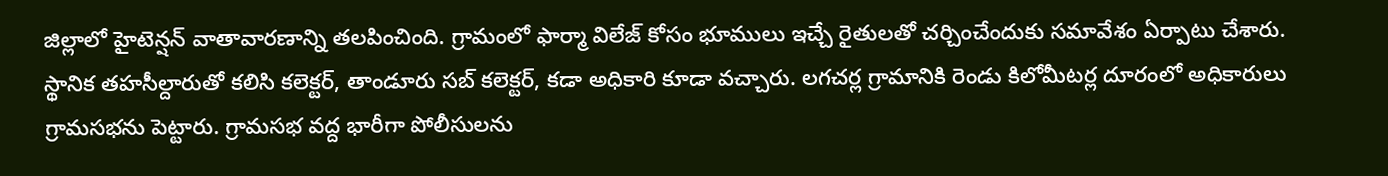జిల్లాలో హైటెన్షన్ వాతావారణాన్ని తలపించింది. గ్రామంలో ఫార్మా విలేజ్ కోసం భూములు ఇచ్చే రైతులతో చర్చించేందుకు సమావేశం ఏర్పాటు చేశారు. స్థానిక తహసీల్దారుతో కలిసి కలెక్టర్, తాండూరు సబ్ కలెక్టర్, కడా అధికారి కూడా వచ్చారు. లగచర్ల గ్రామానికి రెండు కిలోమీటర్ల దూరంలో అధికారులు గ్రామసభను పెట్టారు. గ్రామసభ వద్ద భారీగా పోలీసులను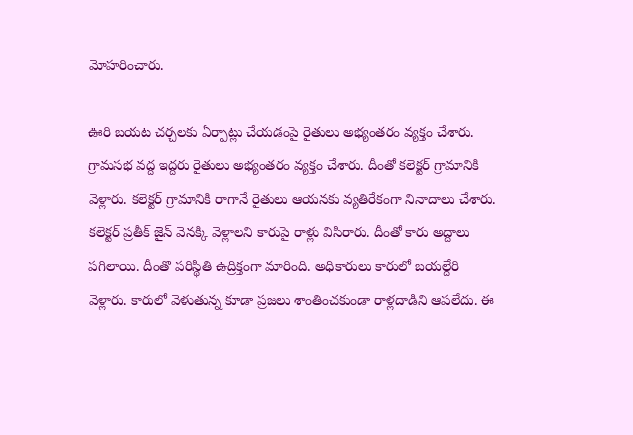మోహరించారు.

ఊరి బయట చర్చలకు ఏర్పాట్లు చేయడంపై రైతులు అభ్యంతరం వ్యక్తం చేశారు. గ్రామసభ వద్ద ఇద్దరు రైతులు అభ్యంతరం వ్యక్తం చేశారు. దీంతో కలెక్టర్ గ్రామానికి వెళ్లారు. కలెక్టర్ గ్రామానికి రాగానే రైతులు ఆయనకు వ్యతిరేకంగా నినాదాలు చేశారు. కలెక్టర్ ప్రతీక్ జైన్ వెనక్కి వెళ్లాలని కారుపై రాళ్లు విసిరారు. దీంతో కారు అద్దాలు పగిలాయి. దీంతొ పరిస్థితి ఉద్రిక్తంగా మారింది. అధికారులు కారులో బయల్దేరి వెళ్లారు. కారులో వెళుతున్న కూడా ప్రజలు శాంతించకుండా రాళ్లదాడిని ఆపలేదు. ఈ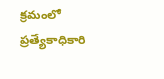క్రమంలో ప్రత్యేకాధికారి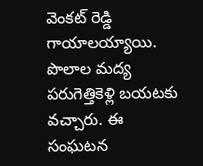వెంకట్‌ రెడ్డి గాయాలయ్యాయి. పొలాల మద్య పరుగెత్తికెళ్లి బయటకు వచ్చారు. ఈ సంఘటన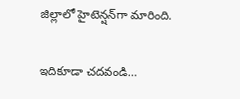జిల్లాలో హైటెన్షన్‌గా మారింది.

ఇదికూడా చదవండి…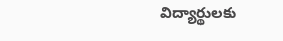విద్యార్థులకు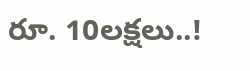రూ. 10లక్షలు..!